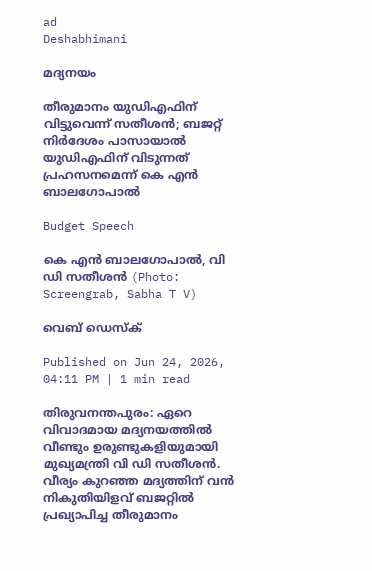ad
Deshabhimani

മദ്യനയം

തീരുമാനം യുഡിഎഫിന് വിട്ടുവെന്ന് സതീശൻ; ബജറ്റ് നിർദേശം പാസായാൽ യുഡിഎഫിന് വിടുന്നത് പ്രഹസനമെന്ന് കെ എൻ ബാലഗോപാൽ

Budget Speech

കെ എൻ ബാലഗോപാൽ, വി ഡി സതീശൻ (Photo: Screengrab, Sabha T V)

വെബ് ഡെസ്ക്

Published on Jun 24, 2026, 04:11 PM | 1 min read

തിരുവനന്തപുരം: ഏറെ വിവാദമായ മദ്യനയത്തിൽ വീണ്ടും ഉരുണ്ടുകളിയുമായി മുഖ്യമന്ത്രി വി ഡി സതീശൻ. വീര്യം കുറഞ്ഞ മദ്യത്തിന് വൻ നികുതിയിളവ് ബജറ്റിൽ പ്രഖ്യാപിച്ച തീരുമാനം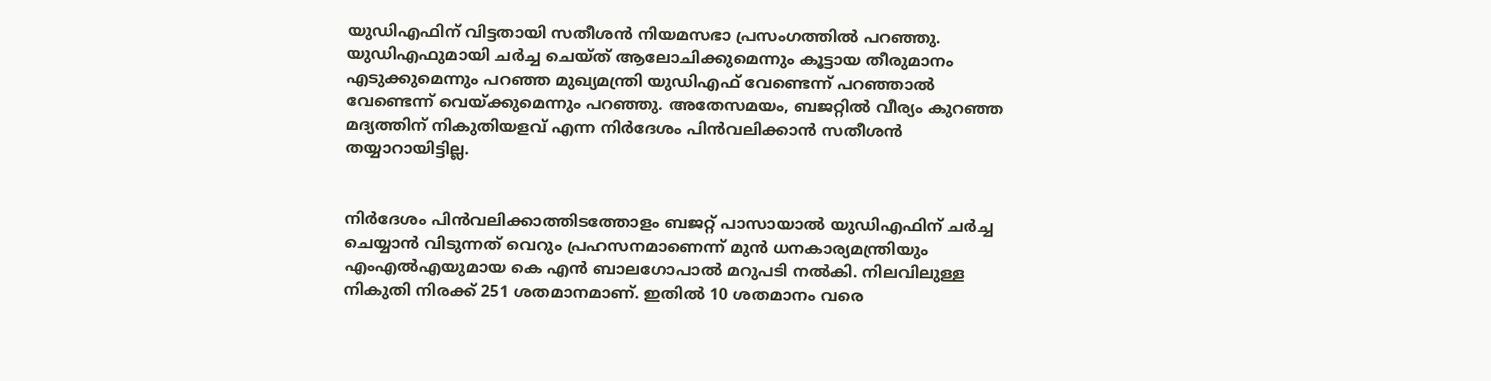യുഡിഎഫിന് വിട്ടതായി സതീശൻ നിയമസഭാ പ്രസംഗത്തിൽ പറഞ്ഞു. യുഡിഎഫുമായി ചർച്ച ചെയ്ത് ആലോചിക്കുമെന്നും കൂട്ടായ തീരുമാനം എടുക്കുമെന്നും പറഞ്ഞ മുഖ്യമന്ത്രി യുഡിഎഫ് വേണ്ടെന്ന് പറഞ്ഞാൽ വേണ്ടെന്ന് വെയ്ക്കുമെന്നും പറഞ്ഞു. അതേസമയം, ബജറ്റിൽ വീര്യം കുറഞ്ഞ മദ്യത്തിന് നികുതിയളവ് എന്ന നിർദേശം പിൻവലിക്കാൻ സതീശൻ തയ്യാറായിട്ടില്ല.


നിർദേശം പിൻവലിക്കാത്തിടത്തോളം ബജറ്റ് പാസായാൽ യുഡിഎഫിന് ചർച്ച ചെയ്യാൻ വിടുന്നത് വെറും പ്രഹസനമാണെന്ന് മുൻ ധനകാര്യമന്ത്രിയും എംഎൽഎയുമായ കെ എൻ ബാലഗോപാൽ മറുപടി നൽകി. നിലവിലുള്ള നികുതി നിരക്ക് 251 ശതമാനമാണ്. ഇതിൽ 10 ശതമാനം വരെ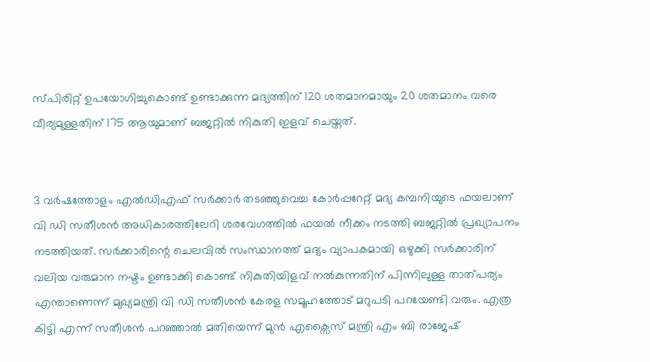സ്പിരിറ്റ് ഉപയോഗിച്ചുകൊണ്ട് ഉണ്ടാക്കുന്ന മദ്യത്തിന് 120 ശതമാനമായും 20 ശതമാനം വരെ വീര്യമുള്ളതിന് 175 ആയുമാണ് ബജറ്റില്‍ നികുതി ഇളവ് ചെയ്തത്.


3 വർഷത്തോളം എൽഡിഎഫ് സർക്കാർ തടഞ്ഞുവെച്ച കോർപ്പറേറ്റ് മദ്യ കമ്പനിയുടെ ഫയലാണ് വി ഡി സതീശൻ അധികാരത്തിലേറി ശരവേഗത്തിൽ ഫയൽ നീക്കം നടത്തി ബജറ്റിൽ പ്രഖ്യാപനം നടത്തിയത്. സർക്കാരിന്റെ ചെലവിൽ സംസ്ഥാനത്ത് മദ്യം വ്യാപകമായി ഒഴുക്കി സർക്കാരിന് വലിയ വരുമാന നഷ്ടം ഉണ്ടാക്കി കൊണ്ട് നികുതിയിളവ് നൽകുന്നതിന് പിന്നിലുള്ള താത്പര്യം എന്താണെന്ന് മുഖ്യമന്ത്രി വി ഡി സതീശൻ കേരള സമൂഹത്തോട് മറുപടി പറയേണ്ടി വരും. എത്ര കിട്ടി എന്ന് സതീശൻ പറഞ്ഞാൽ മതിയെന്ന് മുൻ എക്സൈസ് മന്ത്രി എം ബി രാജേഷ്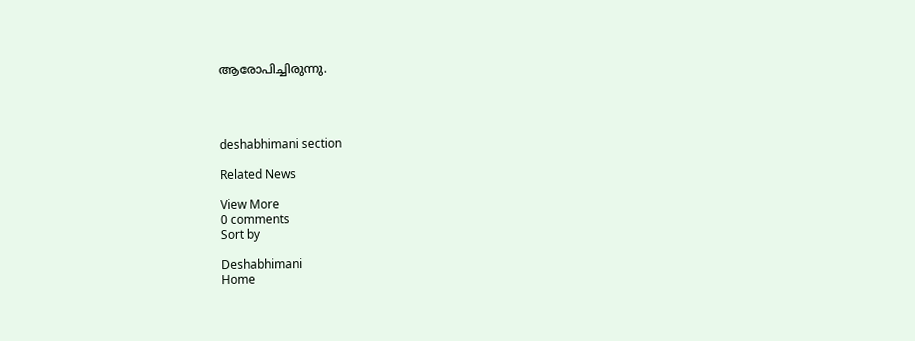ആരോപിച്ചിരുന്നു.




deshabhimani section

Related News

View More
0 comments
Sort by

Deshabhimani
Home